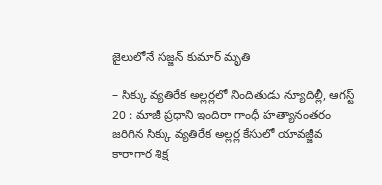జైలులోనే సజ్జన్ కుమార్ మృతి

– సిక్కు వ్యతిరేక అల్లర్లలో నిందితుడు న్యూదిల్లీ, ఆగస్ట్ 20 : మాజీ ప్రధాని ఇందిరా గాంధీ హత్యానంతరం జరిగిన సిక్కు వ్యతిరేక అల్లర్ల కేసులో యావజ్జీవ కారాగార శిక్ష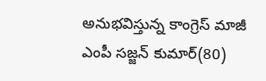అనుభవిస్తున్న కాంగ్రెస్ మాజీ ఎంపీ సజ్జన్ కుమార్(80)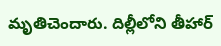మృతిచెందారు. దిల్లీలోని తీహార్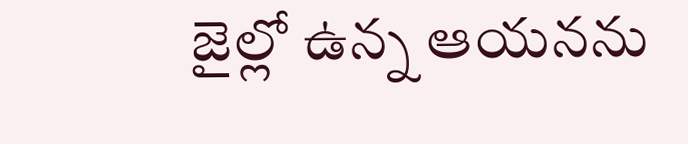జైల్లో ఉన్న ఆయనను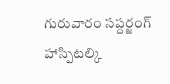గురువారం సప్దర్జంగ్ హాస్పిటల్కి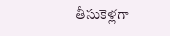తీసుకెళ్లగా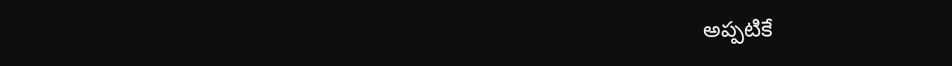అప్పటికే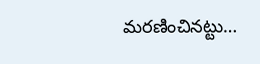మరణించినట్టు…